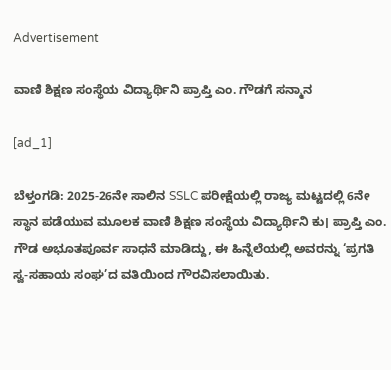Advertisement

ವಾಣಿ ಶಿಕ್ಷಣ ಸಂಸ್ಥೆಯ ವಿದ್ಯಾರ್ಥಿನಿ ಪ್ರಾಪ್ತಿ ಎಂ. ಗೌಡಗೆ ಸನ್ಮಾನ

[ad_1]

ಬೆಳ್ತಂಗಡಿ: 2025-26ನೇ ಸಾಲಿನ SSLC ಪರೀಕ್ಷೆಯಲ್ಲಿ ರಾಜ್ಯ ಮಟ್ಟದಲ್ಲಿ 6ನೇ ಸ್ಥಾನ ಪಡೆಯುವ ಮೂಲಕ ವಾಣಿ ಶಿಕ್ಷಣ ಸಂಸ್ಥೆಯ ವಿದ್ಯಾರ್ಥಿನಿ ಕು। ಪ್ರಾಪ್ತಿ ಎಂ. ಗೌಡ ಅಭೂತಪೂರ್ವ ಸಾಧನೆ ಮಾಡಿದ್ದು, ಈ ಹಿನ್ನೆಲೆಯಲ್ಲಿ ಅವರನ್ನು ‘ಪ್ರಗತಿ ಸ್ವ-ಸಹಾಯ ಸಂಘ’ದ ವತಿಯಿಂದ ಗೌರವಿಸಲಾಯಿತು.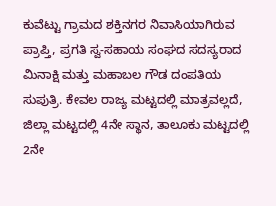ಕುವೆಟ್ಟು ಗ್ರಾಮದ ಶಕ್ತಿನಗರ ನಿವಾಸಿಯಾಗಿರುವ ಪ್ರಾಪ್ತಿ, ಪ್ರಗತಿ ಸ್ವ-ಸಹಾಯ ಸಂಘದ ಸದಸ್ಯರಾದ ಮಿನಾಕ್ಷಿ ಮತ್ತು ಮಹಾಬಲ ಗೌಡ ದಂಪತಿಯ ಸುಪುತ್ರಿ. ಕೇವಲ ರಾಜ್ಯ ಮಟ್ಟದಲ್ಲಿ ಮಾತ್ರವಲ್ಲದೆ, ಜಿಲ್ಲಾ ಮಟ್ಟದಲ್ಲಿ 4ನೇ ಸ್ಥಾನ, ತಾಲೂಕು ಮಟ್ಟದಲ್ಲಿ 2ನೇ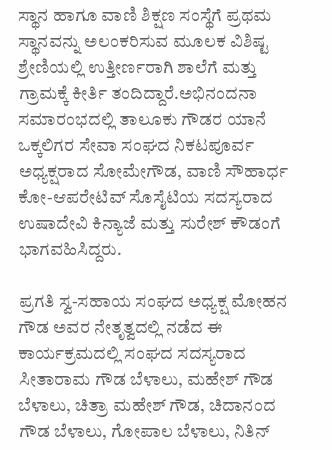ಸ್ಥಾನ ಹಾಗೂ ವಾಣಿ ಶಿಕ್ಷಣ ಸಂಸ್ಥೆಗೆ ಪ್ರಥಮ ಸ್ಥಾನವನ್ನು ಅಲಂಕರಿಸುವ ಮೂಲಕ ವಿಶಿಷ್ಟ ಶ್ರೇಣಿಯಲ್ಲಿ ಉತ್ತೀರ್ಣರಾಗಿ ಶಾಲೆಗೆ ಮತ್ತು ಗ್ರಾಮಕ್ಕೆ ಕೀರ್ತಿ ತಂದಿದ್ದಾರೆ.ಅಭಿನಂದನಾ ಸಮಾರಂಭದಲ್ಲಿ ತಾಲೂಕು ಗೌಡರ ಯಾನೆ ಒಕ್ಕಲಿಗರ ಸೇವಾ ಸಂಘದ ನಿಕಟಪೂರ್ವ ಅಧ್ಯಕ್ಷರಾದ ಸೋಮೇಗೌಡ, ವಾಣಿ ಸೌಹಾರ್ಧ ಕೋ-ಆಪರೇಟಿವ್ ಸೊಸೈಟಿಯ ಸದಸ್ಯರಾದ ಉಷಾದೇವಿ ಕಿನ್ಯಾಜೆ ಮತ್ತು ಸುರೇಶ್ ಕೌಡಂಗೆ ಭಾಗವಹಿಸಿದ್ದರು.

ಪ್ರಗತಿ ಸ್ವ-ಸಹಾಯ ಸಂಘದ ಅಧ್ಯಕ್ಷ ಮೋಹನ ಗೌಡ ಅವರ ನೇತೃತ್ವದಲ್ಲಿ ನಡೆದ ಈ ಕಾರ್ಯಕ್ರಮದಲ್ಲಿ ಸಂಘದ ಸದಸ್ಯರಾದ ಸೀತಾರಾಮ ಗೌಡ ಬೆಳಾಲು, ಮಹೇಶ್ ಗೌಡ ಬೆಳಾಲು, ಚಿತ್ರಾ ಮಹೇಶ್ ಗೌಡ, ಚಿದಾನಂದ ಗೌಡ ಬೆಳಾಲು, ಗೋಪಾಲ ಬೆಳಾಲು, ನಿತಿನ್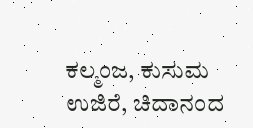ಕಲ್ಮಂಜ, ಕುಸುಮ ಉಜಿರೆ, ಚಿದಾನಂದ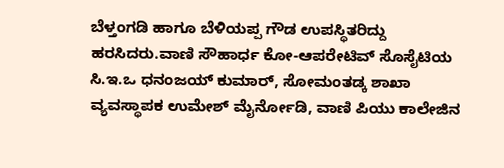ಬೆಳ್ತಂಗಡಿ ಹಾಗೂ ಬೆಳಿಯಪ್ಪ ಗೌಡ ಉಪಸ್ಥಿತರಿದ್ದು ಹರಸಿದರು.ವಾಣಿ ಸೌಹಾರ್ಧ ಕೋ-ಆಪರೇಟಿವ್‌ ಸೊಸೈಟಿಯ ಸಿ.ಇ.ಒ ಧನಂಜಯ್ ಕುಮಾರ್, ಸೋಮಂತಡ್ಕ ಶಾಖಾ ವ್ಯವಸ್ಥಾಪಕ ಉಮೇಶ್ ಮೈರ್ನೋಡಿ, ವಾಣಿ ಪಿಯು ಕಾಲೇಜಿನ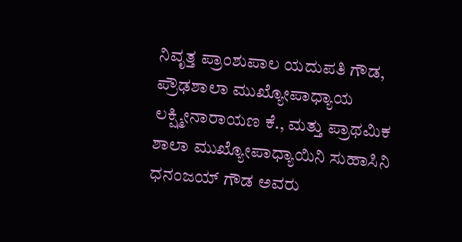ನಿವೃತ್ತ ಪ್ರಾಂಶುಪಾಲ ಯದುಪತಿ ಗೌಡ, ಪ್ರೌಢಶಾಲಾ ಮುಖ್ಯೋಪಾಧ್ಯಾಯ ಲಕ್ಷ್ಮೀನಾರಾಯಣ ಕೆ., ಮತ್ತು ಪ್ರಾಥಮಿಕ ಶಾಲಾ ಮುಖ್ಯೋಪಾಧ್ಯಾಯಿನಿ ಸುಹಾಸಿನಿ ಧನಂಜಯ್ ಗೌಡ ಅವರು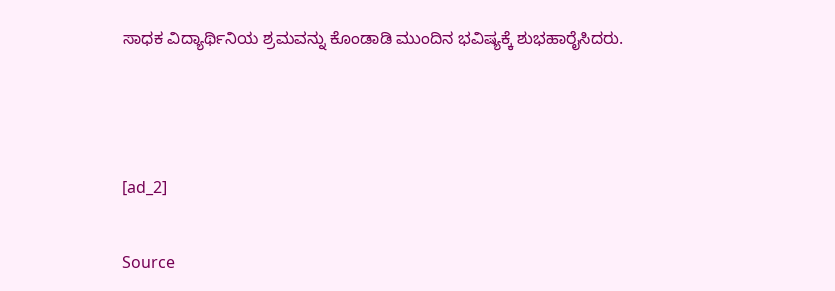ಸಾಧಕ ವಿದ್ಯಾರ್ಥಿನಿಯ ಶ್ರಮವನ್ನು ಕೊಂಡಾಡಿ ಮುಂದಿನ ಭವಿಷ್ಯಕ್ಕೆ ಶುಭಹಾರೈಸಿದರು.



[ad_2]

Source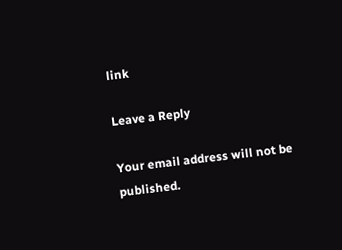link

Leave a Reply

Your email address will not be published.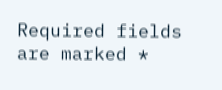Required fields are marked *